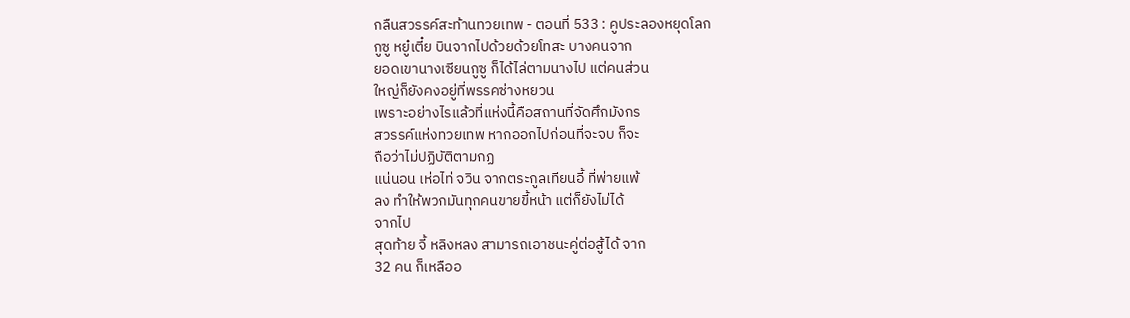กลืนสวรรค์สะท้านทวยเทพ - ตอนที่ 533 : คูประลองหยุดโลก
กูซู หยู๋เตี๋ย บินจากไปด้วยด้วยโทสะ บางคนจาก
ยอดเขานางเซียนกูซู ก็ได้ไล่ตามนางไป แต่คนส่วน
ใหญ่ก็ยังคงอยู่ที่พรรคซ่างหยวน
เพราะอย่างไรแล้วที่แห่งนี้คือสถานที่จัดศึกมังกร
สวรรค์แห่งทวยเทพ หากออกไปก่อนที่จะจบ ก็จะ
ถือว่าไม่ปฏิบัติตามกฏ
แน่นอน เห่อไท่ จวิน จากตระกูลเทียนอี้ ที่พ่ายแพ้
ลง ทำให้พวกมันทุกคนขายขี้หน้า แต่ก็ยังไม่ได้
จากไป
สุดท้าย จี้ หลิงหลง สามารถเอาชนะคู่ต่อสู้ได้ จาก
32 คน ก็เหลืออ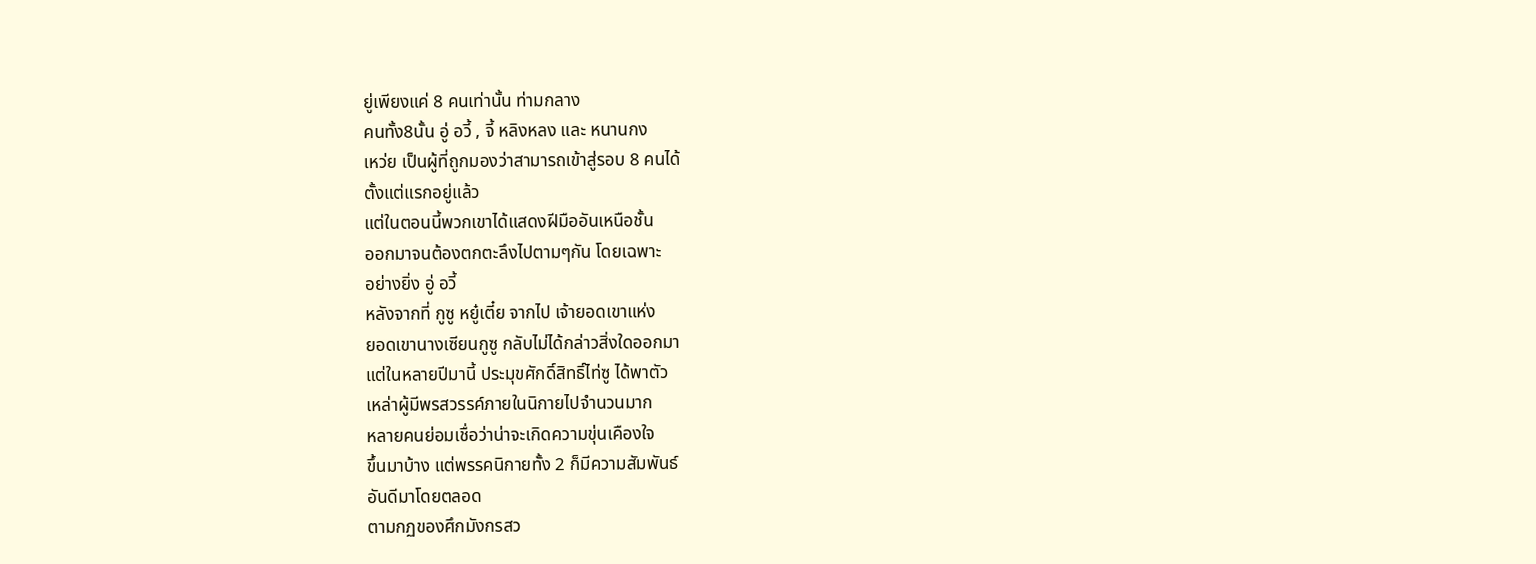ยู่เพียงแค่ 8 คนเท่านั้น ท่ามกลาง
คนทั้ง8นั้น อู่ อวี้ , จี้ หลิงหลง และ หนานกง
เหว่ย เป็นผู้ที่ถูกมองว่าสามารถเข้าสู่รอบ 8 คนได้
ตั้งแต่แรกอยู่แล้ว
แต่ในตอนนี้พวกเขาได้แสดงฝีมืออันเหนือชั้น
ออกมาจนต้องตกตะลึงไปตามๆกัน โดยเฉพาะ
อย่างยิ่ง อู่ อวี้
หลังจากที่ กูซู หยู๋เตี๋ย จากไป เจ้ายอดเขาแห่ง
ยอดเขานางเซียนกูซู กลับไม่ได้กล่าวสิ่งใดออกมา
แต่ในหลายปีมานี้ ประมุขศักดิ์สิทธิ์ไท่ซู ได้พาตัว
เหล่าผู้มีพรสวรรค์ภายในนิกายไปจำนวนมาก
หลายคนย่อมเชื่อว่าน่าจะเกิดความขุ่นเคืองใจ
ขึ้นมาบ้าง แต่พรรคนิกายทั้ง 2 ก็มีความสัมพันธ์
อันดีมาโดยตลอด
ตามกฏของศึกมังกรสว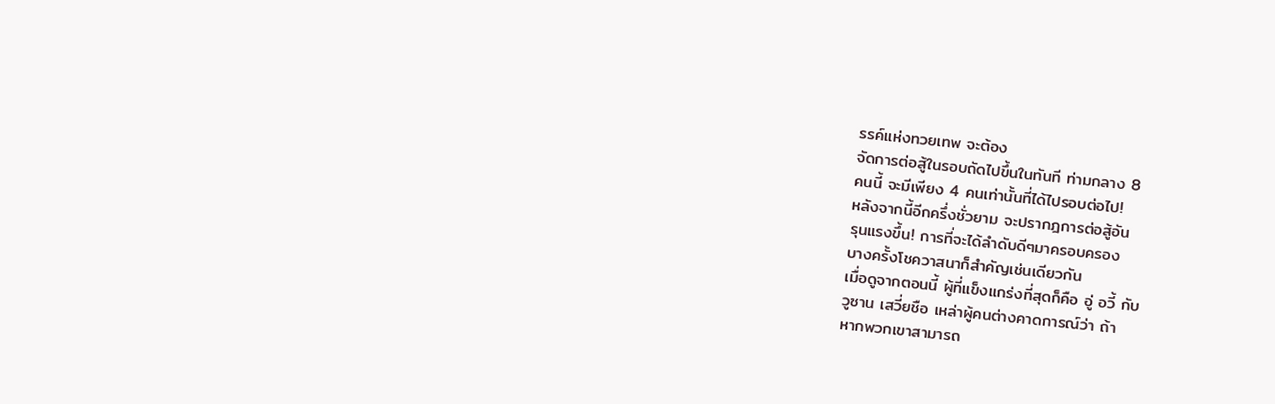รรค์แห่งทวยเทพ จะต้อง
จัดการต่อสู้ในรอบถัดไปขึ้นในทันที ท่ามกลาง 8
คนนี้ จะมีเพียง 4 คนเท่านั้นที่ได้ไปรอบต่อไป!
หลังจากนี้อีกครึ่งชั่วยาม จะปรากฎการต่อสู้อัน
รุนแรงขึ้น! การที่จะได้ลำดับดีๆมาครอบครอง
บางครั้งโชควาสนาก็สำคัญเช่นเดียวกัน
เมื่อดูจากตอนนี้ ผู้ที่แข็งแกร่งที่สุดก็คือ อู่ อวี้ กับ
วูซาน เสวี่ยชือ เหล่าผู้คนต่างคาดการณ์ว่า ถ้า
หากพวกเขาสามารถ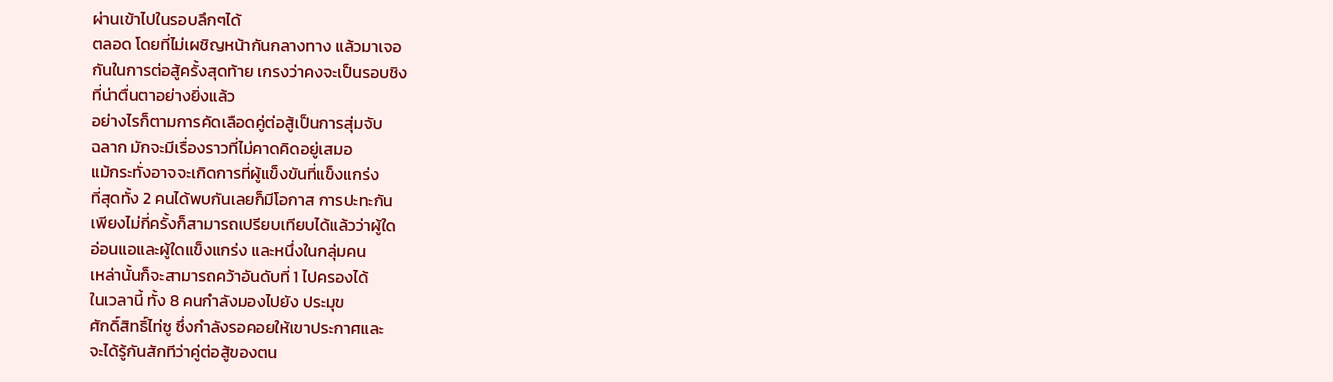ผ่านเข้าไปในรอบลึกๆได้
ตลอด โดยที่ไม่เผชิญหน้ากันกลางทาง แล้วมาเจอ
กันในการต่อสู้ครั้งสุดท้าย เกรงว่าคงจะเป็นรอบชิง
ที่น่าตื่นตาอย่างยิ่งแล้ว
อย่างไรก็ตามการคัดเลือดคู่ต่อสู้เป็นการสุ่มจับ
ฉลาก มักจะมีเรื่องราวที่ไม่คาดคิดอยู่เสมอ
แม้กระทั่งอาจจะเกิดการที่ผู้แข็งขันที่แข็งแกร่ง
ที่สุดทั้ง 2 คนได้พบกันเลยก็มีโอกาส การปะทะกัน
เพียงไม่กี่ครั้งก็สามารถเปรียบเทียบได้แล้วว่าผู้ใด
อ่อนแอและผู้ใดแข็งแกร่ง และหนึ่งในกลุ่มคน
เหล่านั้นก็จะสามารถคว้าอันดับที่ 1 ไปครองได้
ในเวลานี้ ทั้ง 8 คนกำลังมองไปยัง ประมุข
ศักดิ์สิทธิ์ไท่ซู ซึ่งกำลังรอคอยให้เขาประกาศและ
จะได้รู้กันสักทีว่าคู่ต่อสู้ของตน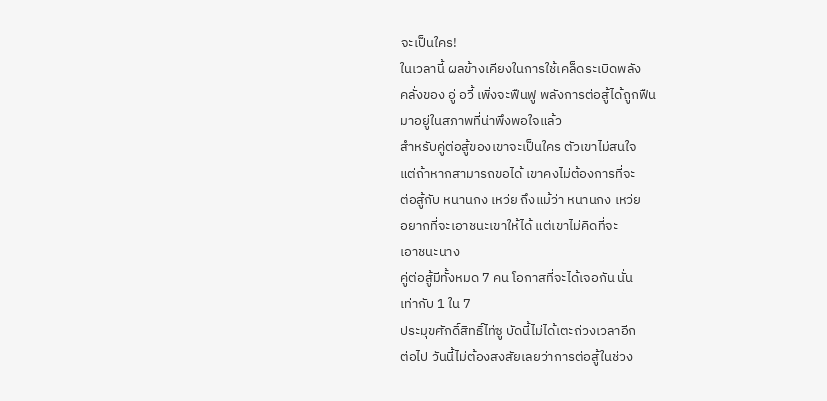จะเป็นใคร!
ในเวลานี้ ผลข้างเคียงในการใช้เคล็ดระเบิดพลัง
คลั่งของ อู่ อวี้ เพิ่งจะฟืนฟู พลังการต่อสู้ได้ถูกฟืน
มาอยู่ในสภาพที่น่าพึงพอใจแล้ว
สำหรับคู่ต่อสู้ของเขาจะเป็นใคร ตัวเขาไม่สนใจ
แต่ถ้าหากสามารถขอได้ เขาคงไม่ต้องการที่จะ
ต่อสู้กับ หนานกง เหว่ย ถึงแม้ว่า หนานกง เหว่ย
อยากที่จะเอาชนะเขาให้ได้ แต่เขาไม่คิดที่จะ
เอาชนะนาง
คู่ต่อสู้มีทั้งหมด 7 คน โอกาสที่จะได้เจอกัน นั่น
เท่ากับ 1 ใน 7
ประมุขศักดิ์สิทธิ์ไท่ซู บัดนี้ไม่ได้เตะถ่วงเวลาอีก
ต่อไป วันนี้ไม่ต้องสงสัยเลยว่าการต่อสู้ในช่วง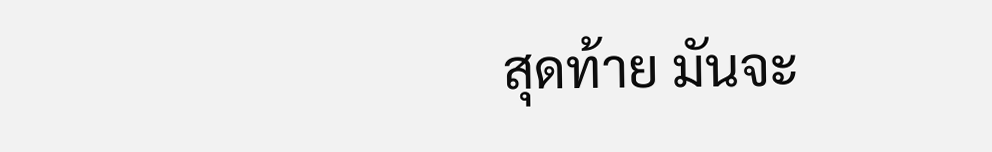สุดท้าย มันจะ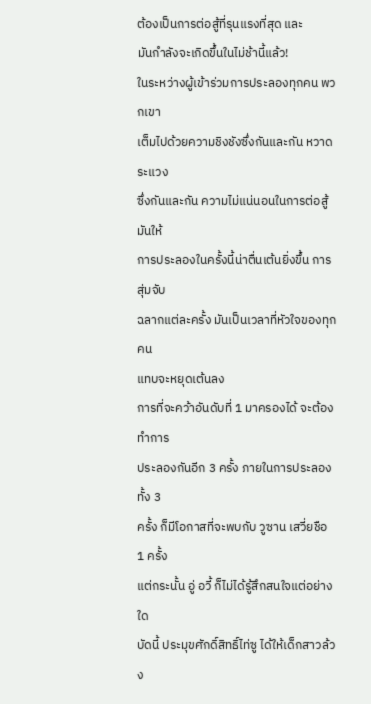ต้องเป็นการต่อสู้ที่รุนแรงที่สุด และ
มันกำลังจะเกิดขึ้นในไม่ช้านี้แล้ว!
ในระหว่างผู้เข้าร่วมการประลองทุกคน พวกเขา
เต็มไปด้วยความชิงชังซึ่งกันและกัน หวาดระแวง
ซึ่งกันและกัน ความไม่แน่นอนในการต่อสู้ มันให้
การประลองในครั้งนี้น่าตื่นเต้นยิ่งขึ้น การสุ่มจับ
ฉลากแต่ละครั้ง มันเป็นเวลาที่หัวใจของทุกคน
แทบจะหยุดเต้นลง
การที่จะคว้าอันดับที่ 1 มาครองได้ จะต้องทำการ
ประลองกันอีก 3 ครั้ง ภายในการประลองทั้ง 3
ครั้ง ก็มีโอกาสที่จะพบกับ วูซาน เสวี่ยชือ 1 ครั้ง
แต่กระนั้น อู่ อวี้ ก็ไม่ได้รู้สึกสนใจแต่อย่างใด
บัดนี้ ประมุขศักดิ์สิทธิ์ไท่ซู ได้ให้เด็กสาวล้วง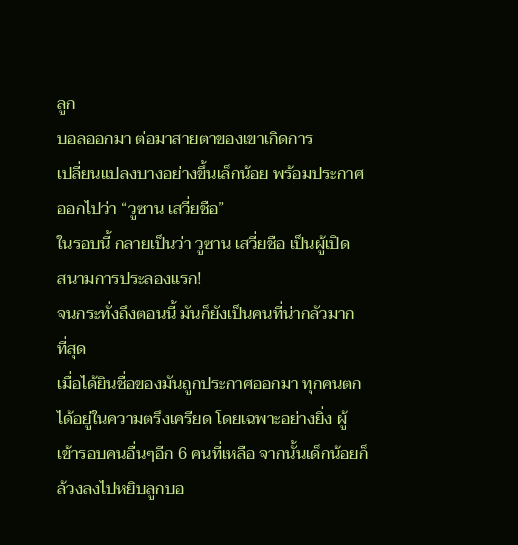ลูก
บอลออกมา ต่อมาสายตาของเขาเกิดการ
เปลี่ยนแปลงบางอย่างขึ้นเล็กน้อย พร้อมประกาศ
ออกไปว่า “วูซาน เสวี่ยชือ”
ในรอบนี้ กลายเป็นว่า วูซาน เสวี่ยชือ เป็นผู้เปิด
สนามการประลองแรก!
จนกระทั่งถึงตอนนี้ มันก็ยังเป็นคนที่น่ากลัวมาก
ที่สุด
เมื่อได้ยินชื่อของมันถูกประกาศออกมา ทุกคนตก
ได้อยู่ในความตรึงเครียด โดยเฉพาะอย่างยิ่ง ผู้
เข้ารอบคนอื่นๆอีก 6 คนที่เหลือ จากนั้นเด็กน้อยก็
ล้วงลงไปหยิบลูกบอ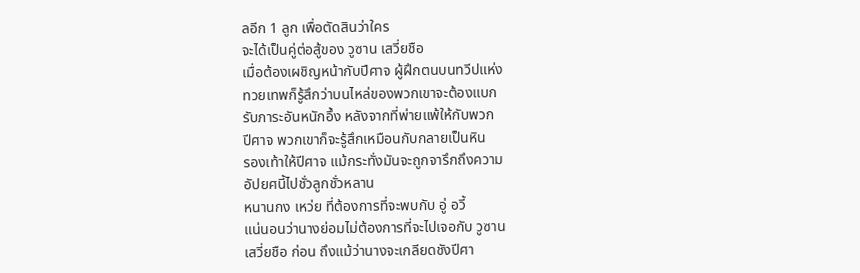ลอีก 1 ลูก เพื่อตัดสินว่าใคร
จะได้เป็นคู่ต่อสู้ของ วูซาน เสวี่ยชือ
เมื่อต้องเผชิญหน้ากับปีศาจ ผู้ฝึกตนบนทวีปแห่ง
ทวยเทพก็รู้สึกว่าบนไหล่ของพวกเขาจะต้องแบก
รับภาระอันหนักอึ้ง หลังจากที่พ่ายแพ้ให้กับพวก
ปีศาจ พวกเขาก็จะรู้สึกเหมือนกับกลายเป็นหิน
รองเท้าให้ปีศาจ แม้กระทั่งมันจะถูกจารึกถึงความ
อัปยศนี้ไปชั่วลูกชั่วหลาน
หนานกง เหว่ย ที่ต้องการที่จะพบกับ อู่ อวี้
แน่นอนว่านางย่อมไม่ต้องการที่จะไปเจอกับ วูซาน
เสวี่ยชือ ก่อน ถึงแม้ว่านางจะเกลียดชังปีศา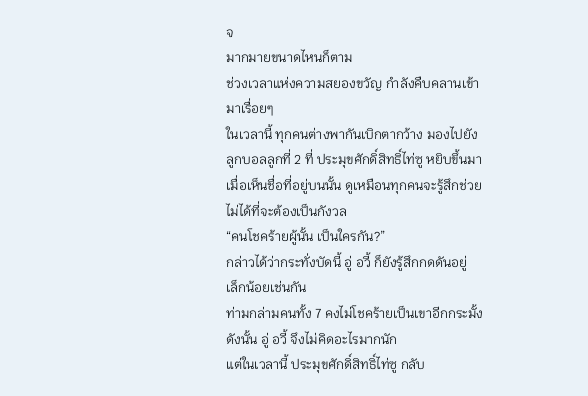จ
มากมายขนาดไหนก็ตาม
ช่วงเวลาแห่งความสยองขวัญ กำลังคืบคลานเข้า
มาเรื่อยๆ
ในเวลานี้ ทุกคนต่างพากันเบิกตากว้าง มองไปยัง
ลูกบอลลูกที่ 2 ที่ ประมุขศักดิ์สิทธิ์ไท่ซู หยิบขึ้นมา
เมื่อเห็นชื่อที่อยู่บนนั้น ดูเหมือนทุกคนจะรู้สึกช่วย
ไม่ได้ที่จะต้องเป็นกังวล
“คนโชคร้ายผู้นั้น เป็นใครกัน?”
กล่าวได้ว่ากระทั่งบัดนี้ อู่ อวี้ ก็ยังรู้สึกกดดันอยู่
เล็กน้อยเช่นกัน
ท่ามกล่ามคนทั้ง 7 คงไม่โชคร้ายเป็นเขาอีกกระมั้ง
ดังนั้น อู่ อวี้ จึงไม่คิดอะไรมากนัก
แต่ในเวลานี้ ประมุขศักดิ์สิทธิ์ไท่ซู กลับ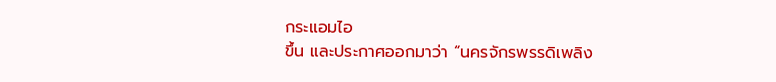กระแอมไอ
ขึ้น และประกาศออกมาว่า “นครจักรพรรดิเพลิง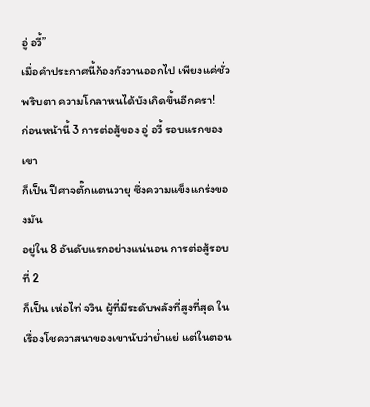อู่ อวี้”
เมื่อคำประกาศนี้ก้องกังวานออกไป เพียงแค่ชั่ว
พริบตา ความโกลาหนได้บังเกิดขึ้นอีกครา!
ก่อนหน้านี้ 3 การต่อสู้ของ อู่ อวี้ รอบแรกของเขา
ก็เป็น ปีศาจตั๊กแตนวายุ ซึ่งความแข็งแกร่งของมัน
อยู่ใน 8 อันดับแรกอย่างแน่นอน การต่อสู้รอบที่ 2
ก็เป็น เห่อไท่ จวิน ผู้ที่มีระดับพลังที่สูงที่สุด ใน
เรื่องโชควาสนาของเขานับว่าย่ำแย่ แต่ในตอน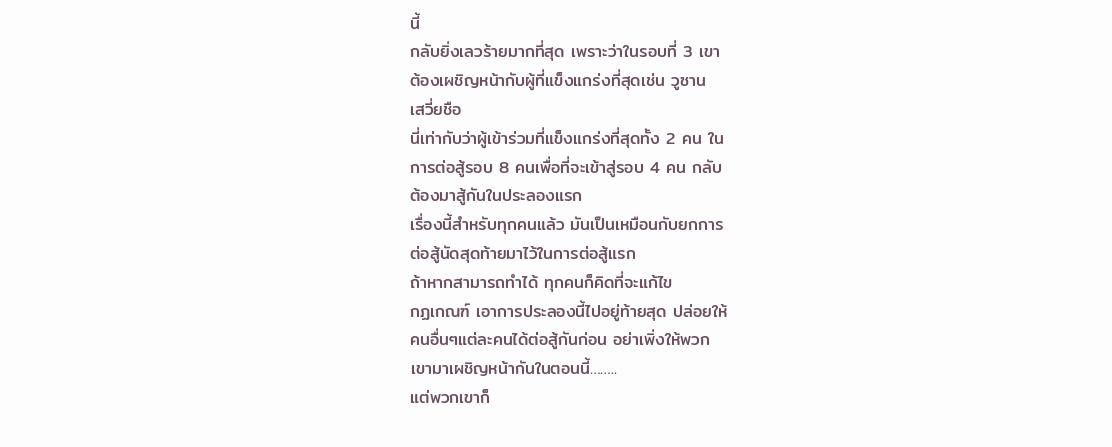นี้
กลับยิ่งเลวร้ายมากที่สุด เพราะว่าในรอบที่ 3 เขา
ต้องเผชิญหน้ากับผู้ที่แข็งแกร่งที่สุดเช่น วูซาน
เสวี่ยชือ
นี่เท่ากับว่าผู้เข้าร่วมที่แข็งแกร่งที่สุดทั้ง 2 คน ใน
การต่อสู้รอบ 8 คนเพื่อที่จะเข้าสู่รอบ 4 คน กลับ
ต้องมาสู้กันในประลองแรก
เรื่องนี้สำหรับทุกคนแล้ว มันเป็นเหมือนกับยกการ
ต่อสู้นัดสุดท้ายมาไว้ในการต่อสู้แรก
ถ้าหากสามารถทำได้ ทุกคนก็คิดที่จะแก้ไข
กฏเกณฑ์ เอาการประลองนี้ไปอยู่ท้ายสุด ปล่อยให้
คนอื่นๆแต่ละคนได้ต่อสู้กันก่อน อย่าเพิ่งให้พวก
เขามาเผชิญหน้ากันในตอนนี้……..
แต่พวกเขาก็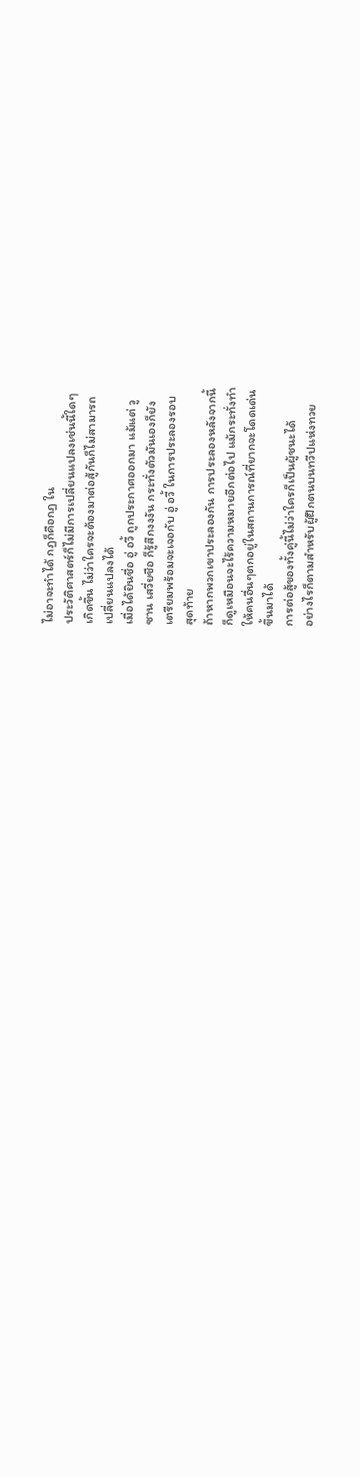ไม่อาจะทำได้ กฏก็คือกฏ ใน
ประวัติศาสตร์ก็ไม่มีการเปลี่ยนแปลงเช่นนี้ใดๆ
เกิดขึ้น ไม่ว่าใครจะต้องมาต่อสู้กันก็ไม่สามารถ
เปลี่ยนแปลงได้
เมื่อได้ยินชื่อ อู่ อวี้ ถูกประกาศออกมา แม้แต่ วู
ซาน เสวี่ยชือ ก็รู้สึกงงงัน กระทั่งตัวมันเองก็ยัง
เตรียมพร้อมจะเจอกับ อู่ อวี้ ในการประลองรอบ
สุดท้าย
ถ้าหากพวกเขาประลองกัน การประลองหลังจากนี้
ก็ดูเหมือนจะไร้ความหมายอีกต่อไป แม้กระทั่งทำ
ให้คนอื่นๆตกอยู่ในสถานการณ์ที่ยากจะโดดเด่น
ขึ้นมาได้
การต่อสู้ของทั้งคู่นี้ไม่ว่าใครก็เป็นผู้ชนะได้
อย่างไรก็ตามสำหรับผู้ฝึกตนบนทวีปแห่งทวย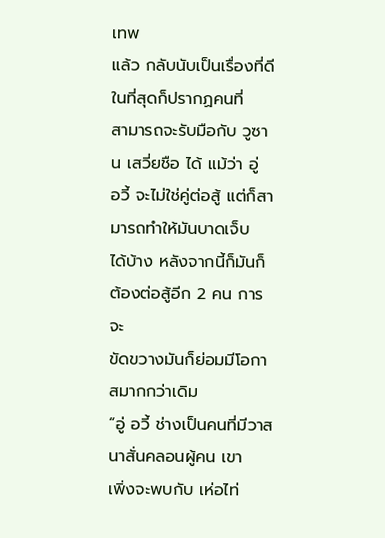เทพ
แล้ว กลับนับเป็นเรื่องที่ดี ในที่สุดก็ปรากฏคนที่
สามารถจะรับมือกับ วูซาน เสวี่ยชือ ได้ แม้ว่า อู่
อวี้ จะไม่ใช่คู่ต่อสู้ แต่ก็สามารถทำให้มันบาดเจ็บ
ได้บ้าง หลังจากนี้ก็มันก็ต้องต่อสู้อีก 2 คน การจะ
ขัดขวางมันก็ย่อมมีโอกาสมากกว่าเดิม
“อู่ อวี้ ช่างเป็นคนที่มีวาสนาสั่นคลอนผู้คน เขา
เพิ่งจะพบกับ เห่อไท่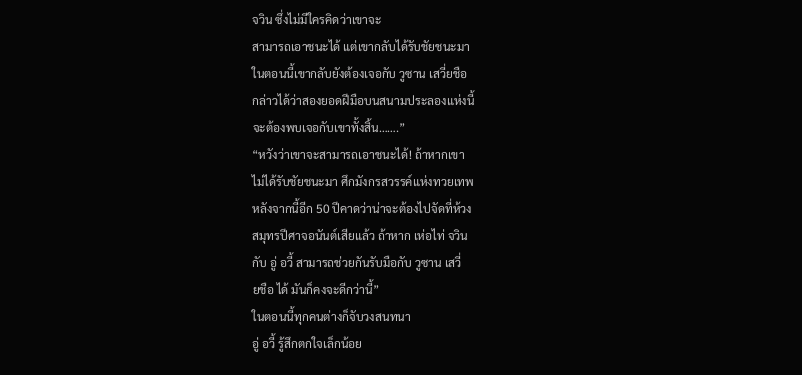จวิน ซึ่งไม่มีใครคิดว่าเขาจะ
สามารถเอาชนะได้ แต่เขากลับได้รับชัยชนะมา
ในตอนนี้เขากลับยังต้องเจอกับ วูซาน เสวี่ยชือ
กล่าวได้ว่าสองยอดฝีมือบนสนามประลองแห่งนี้
จะต้องพบเจอกับเขาทั้งสิ้น…….”
“หวังว่าเขาจะสามารถเอาชนะได้! ถ้าหากเขา
ไม่ได้รับชัยชนะมา ศึกมังกรสวรรค์แห่งทวยเทพ
หลังจากนี้อีก 50 ปีคาดว่าน่าจะต้องไปจัดที่ห้วง
สมุทรปีศาจอนันต์เสียแล้ว ถ้าหาก เห่อไท่ จวิน
กับ อู่ อวี้ สามารถช่วยกันรับมือกับ วูซาน เสวี่
ยชือ ได้ มันก็คงจะดีกว่านี้”
ในตอนนี้ทุกคนต่างก็จับวงสนทนา
อู่ อวี้ รู้สึกตกใจเล็กน้อย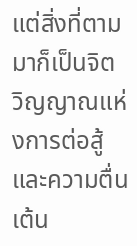แต่สิ่งที่ตามมาก็เป็นจิต
วิญญาณแห่งการต่อสู้และความตื่นเต้น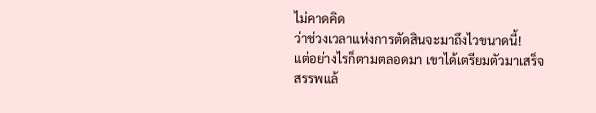ไม่คาดคิด
ว่าช่วงเวลาแห่งการตัดสินจะมาถึงไวขนาดนี้!
แต่อย่างไรก็ตามตลอดมา เขาได้เตรียมตัวมาเสร็จ
สรรพแล้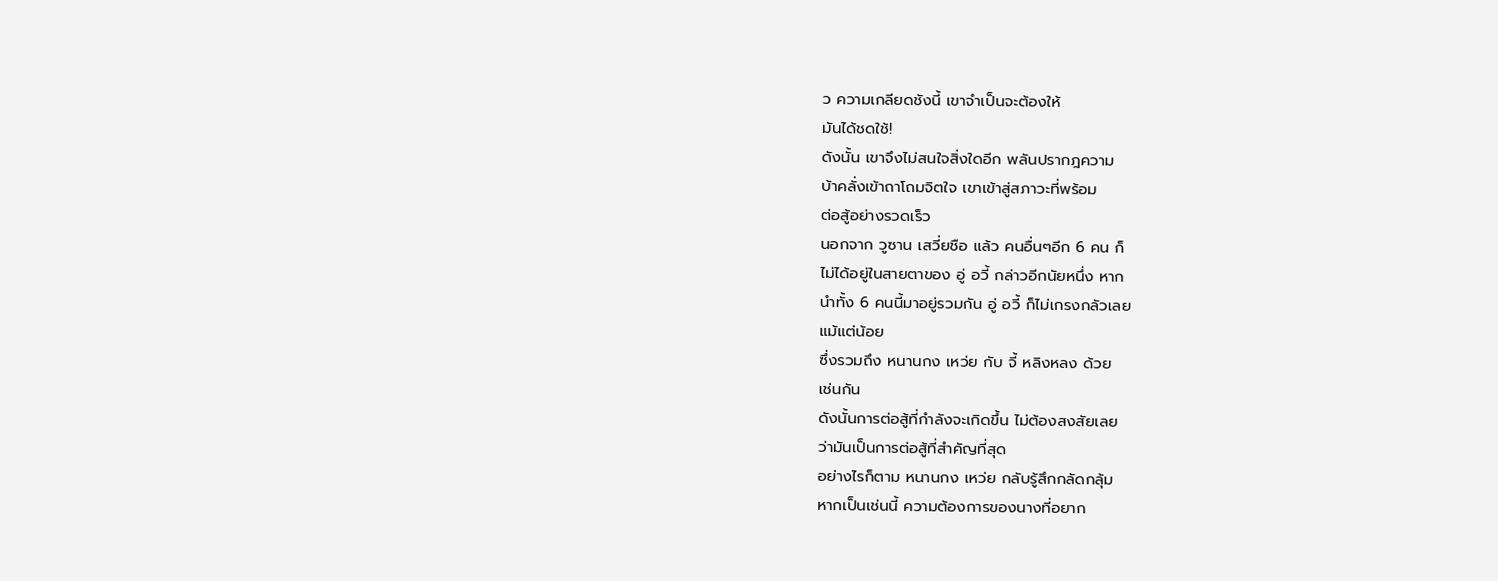ว ความเกลียดชังนี้ เขาจำเป็นจะต้องให้
มันได้ชดใช้!
ดังนั้น เขาจึงไม่สนใจสิ่งใดอีก พลันปรากฎความ
บ้าคลั่งเข้าถาโถมจิตใจ เขาเข้าสู่สภาวะที่พร้อม
ต่อสู้อย่างรวดเร็ว
นอกจาก วูซาน เสวี่ยชือ แล้ว คนอื่นๆอีก 6 คน ก็
ไม่ได้อยู่ในสายตาของ อู่ อวี้ กล่าวอีกนัยหนึ่ง หาก
นำทั้ง 6 คนนี้มาอยู่รวมกัน อู่ อวี้ ก็ไม่เกรงกลัวเลย
แม้แต่น้อย
ซึ่งรวมถึง หนานกง เหว่ย กับ จี้ หลิงหลง ด้วย
เช่นกัน
ดังนั้นการต่อสู้ที่กำลังจะเกิดขึ้น ไม่ต้องสงสัยเลย
ว่ามันเป็นการต่อสู้ที่สำคัญที่สุด
อย่างไรก็ตาม หนานกง เหว่ย กลับรู้สึกกลัดกลุ้ม
หากเป็นเช่นนี้ ความต้องการของนางที่อยาก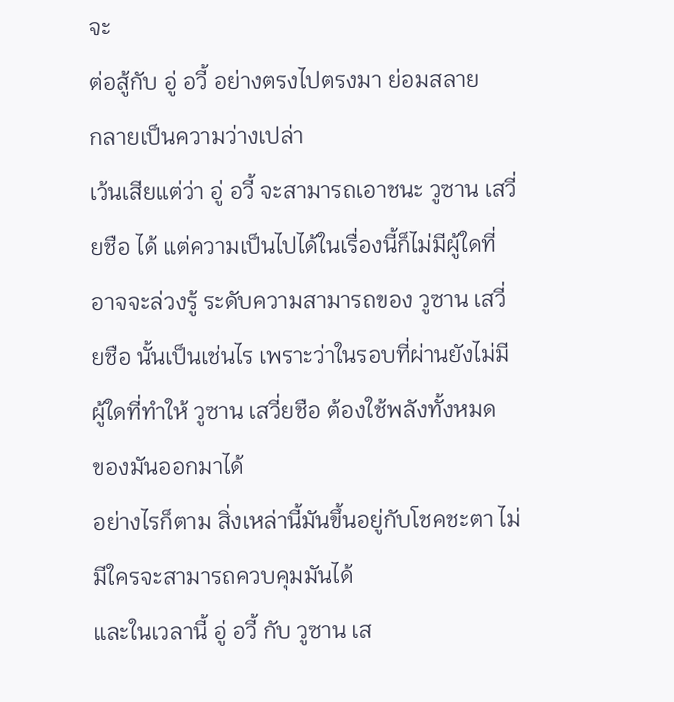จะ
ต่อสู้กับ อู่ อวี้ อย่างตรงไปตรงมา ย่อมสลาย
กลายเป็นความว่างเปล่า
เว้นเสียแต่ว่า อู่ อวี้ จะสามารถเอาชนะ วูซาน เสวี่
ยชือ ได้ แต่ความเป็นไปได้ในเรื่องนี้ก็ไม่มีผู้ใดที่
อาจจะล่วงรู้ ระดับความสามารถของ วูซาน เสวี่
ยชือ นั้นเป็นเช่นไร เพราะว่าในรอบที่ผ่านยังไม่มี
ผู้ใดที่ทำให้ วูซาน เสวี่ยชือ ต้องใช้พลังทั้งหมด
ของมันออกมาได้
อย่างไรก็ตาม สิ่งเหล่านี้มันขึ้นอยู่กับโชคชะตา ไม่
มีใครจะสามารถควบคุมมันได้
และในเวลานี้ อู่ อวี้ กับ วูซาน เส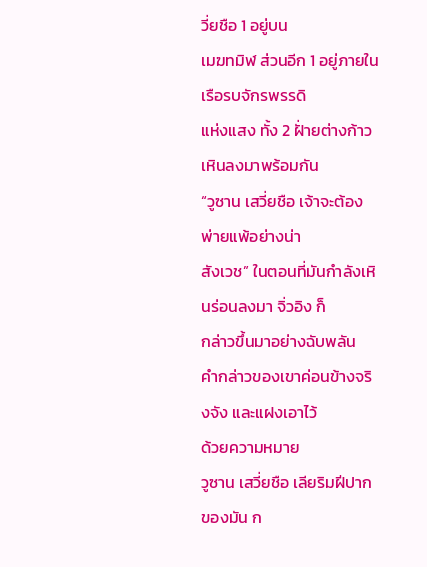วี่ยชือ 1 อยู่บน
เมฆทมิฬ ส่วนอีก 1 อยู่ภายในเรือรบจักรพรรดิ
แห่งแสง ทั้ง 2 ฝั่ายต่างก้าวเหินลงมาพร้อมกัน
“วูซาน เสวี่ยชือ เจ้าจะต้องพ่ายแพ้อย่างน่า
สังเวช” ในตอนที่มันกำลังเหินร่อนลงมา จิ่วอิง ก็
กล่าวขึ้นมาอย่างฉับพลัน
คำกล่าวของเขาค่อนข้างจริงจัง และแฝงเอาไว้
ด้วยความหมาย
วูซาน เสวี่ยชือ เลียริมฝีปากของมัน ก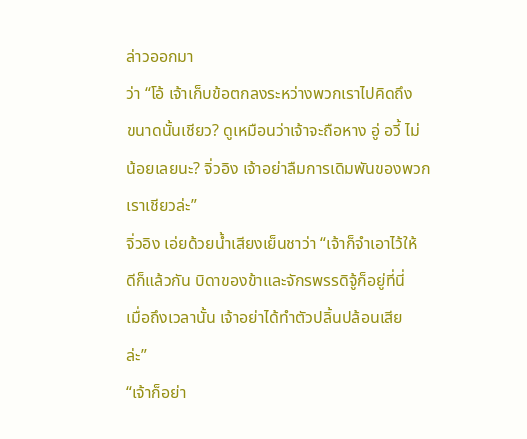ล่าวออกมา
ว่า “โอ้ เจ้าเก็บข้อตกลงระหว่างพวกเราไปคิดถึง
ขนาดนั้นเชียว? ดูเหมือนว่าเจ้าจะถือหาง อู่ อวี้ ไม่
น้อยเลยนะ? จิ่วอิง เจ้าอย่าลืมการเดิมพันของพวก
เราเชียวล่ะ”
จิ่วอิง เอ่ยด้วยน้ำเสียงเย็นชาว่า “เจ้าก็จำเอาไว้ให้
ดีก็แล้วกัน บิดาของข้าและจักรพรรดิจู้ก็อยู่ที่นี่
เมื่อถึงเวลานั้น เจ้าอย่าได้ทำตัวปลิ้นปล้อนเสีย
ล่ะ”
“เจ้าก็อย่า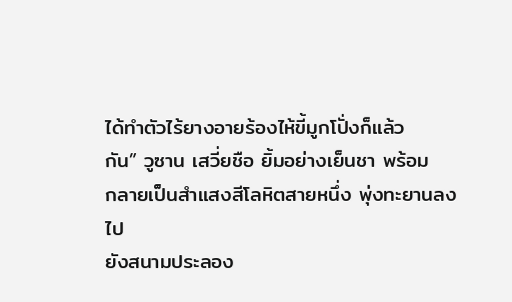ได้ทำตัวไร้ยางอายร้องไห้ขี้มูกโปั่งก็แล้ว
กัน” วูซาน เสวี่ยชือ ยิ้มอย่างเย็นชา พร้อม
กลายเป็นสำแสงสีโลหิตสายหนึ่ง พุ่งทะยานลงไป
ยังสนามประลอง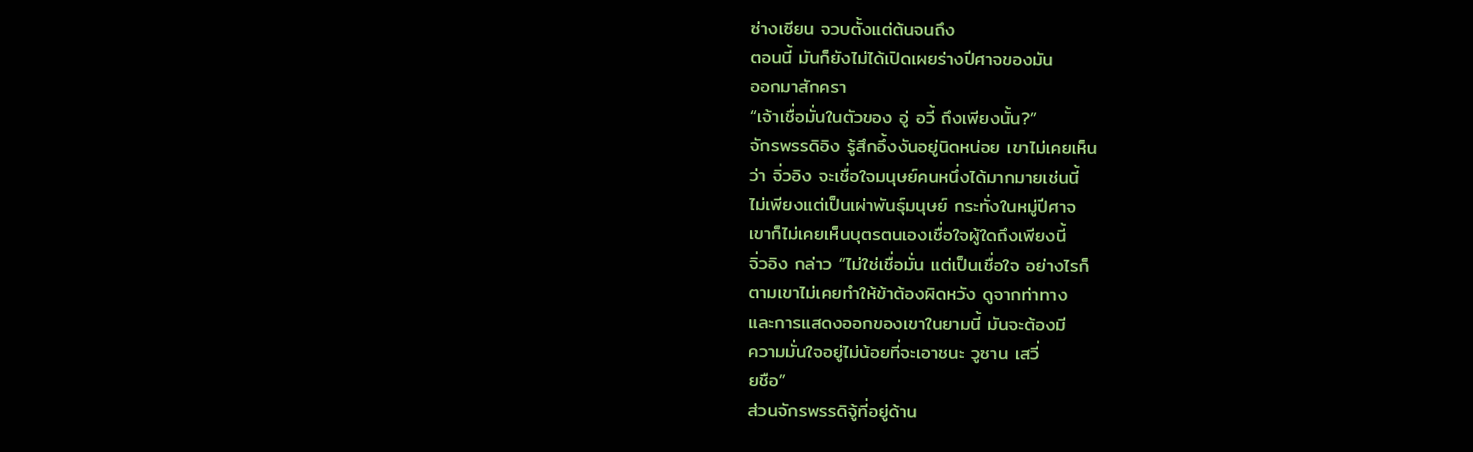ซ่างเซียน จวบตั้งแต่ต้นจนถึง
ตอนนี้ มันก็ยังไม่ได้เปิดเผยร่างปีศาจของมัน
ออกมาสักครา
“เจ้าเชื่อมั่นในตัวของ อู่ อวี้ ถึงเพียงนั้น?”
จักรพรรดิอิง รู้สึกอึ้งงันอยู่นิดหน่อย เขาไม่เคยเห็น
ว่า จิ่วอิง จะเชื่อใจมนุษย์คนหนึ่งได้มากมายเช่นนี้
ไม่เพียงแต่เป็นเผ่าพันธุ์มนุษย์ กระทั่งในหมู่ปีศาจ
เขาก็ไม่เคยเห็นบุตรตนเองเชื่อใจผู้ใดถึงเพียงนี้
จิ่วอิง กล่าว “ไม่ใช่เชื่อมั่น แต่เป็นเชื่อใจ อย่างไรก็
ตามเขาไม่เคยทำให้ข้าต้องผิดหวัง ดูจากท่าทาง
และการแสดงออกของเขาในยามนี้ มันจะต้องมี
ความมั่นใจอยู่ไม่น้อยที่จะเอาชนะ วูซาน เสวี่
ยชือ”
ส่วนจักรพรรดิจู้ที่อยู่ด้าน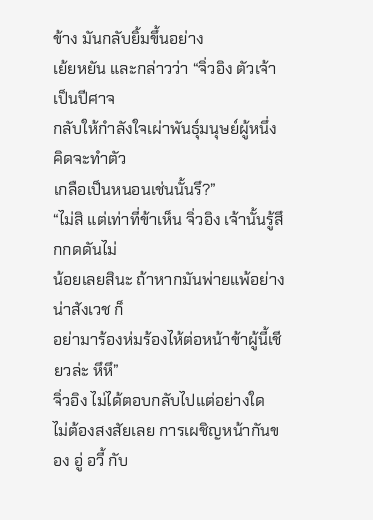ข้าง มันกลับยิ้มขึ้นอย่าง
เย้ยหยัน และกล่าวว่า “จิ่วอิง ตัวเจ้าเป็นปีศาจ
กลับให้กำลังใจเผ่าพันธุ์มนุษย์ผู้หนึ่ง คิดจะทำตัว
เกลือเป็นหนอนเช่นนั้นรึ?”
“ไม่สิ แต่เท่าที่ข้าเห็น จิ่วอิง เจ้านั้นรู้สึกกดดันไม่
น้อยเลยสินะ ถ้าหากมันพ่ายแพ้อย่างน่าสังเวช ก็
อย่ามาร้องห่มร้องไห้ต่อหน้าข้าผู้นี้เชียวล่ะ หึหึ”
จิ่วอิง ไม่ได้ตอบกลับไปแต่อย่างใด
ไม่ต้องสงสัยเลย การเผชิญหน้ากันของ อู่ อวี้ กับ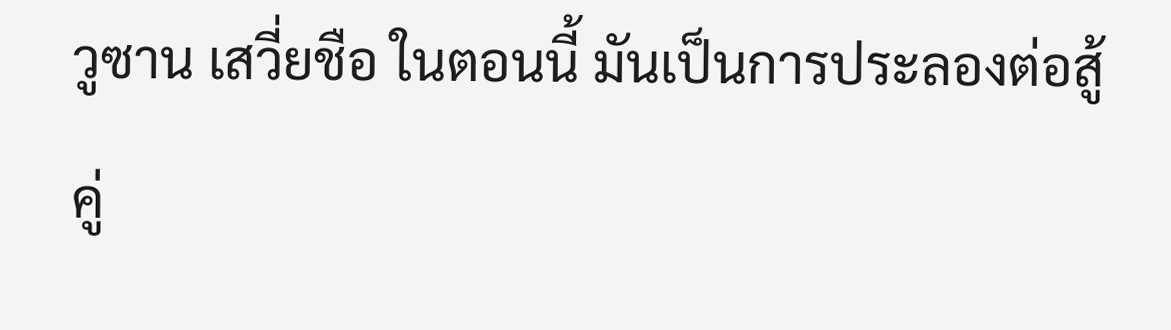วูซาน เสวี่ยชือ ในตอนนี้ มันเป็นการประลองต่อสู้
คู่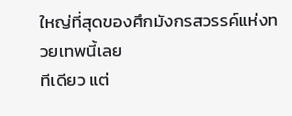ใหญ่ที่สุดของศึกมังกรสวรรค์แห่งทวยเทพนี้เลย
ทีเดียว แต่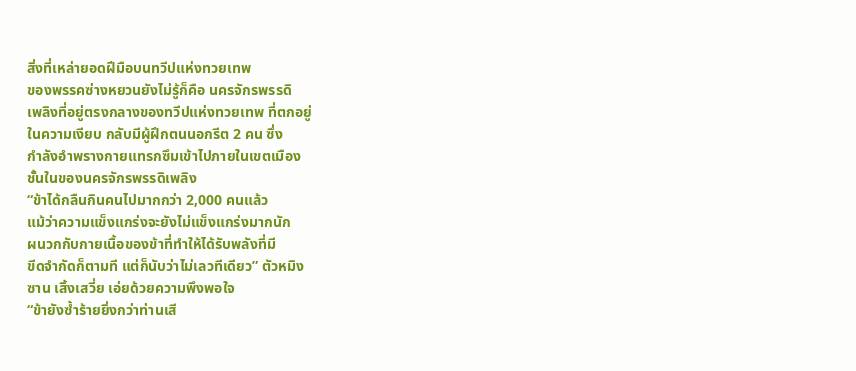สิ่งที่เหล่ายอดฝีมือบนทวีปแห่งทวยเทพ
ของพรรคซ่างหยวนยังไม่รู้ก็คือ นครจักรพรรดิ
เพลิงที่อยู่ตรงกลางของทวีปแห่งทวยเทพ ที่ตกอยู่
ในความเงียบ กลับมีผู้ฝึกตนนอกรีต 2 คน ซึ่ง
กำลังอำพรางกายแทรกซึมเข้าไปภายในเขตเมือง
ชั้นในของนครจักรพรรดิเพลิง
“ข้าได้กลืนกินคนไปมากกว่า 2,000 คนแล้ว
แม้ว่าความแข็งแกร่งจะยังไม่แข็งแกร่งมากนัก
ผนวกกับกายเนื้อของข้าที่ทำให้ได้รับพลังที่มี
ขีดจำกัดก็ตามที แต่ก็นับว่าไม่เลวทีเดียว” ตัวหมิง
ซาน เสิ้งเสวี่ย เอ่ยด้วยความพึงพอใจ
“ข้ายังซ้ำร้ายยิ่งกว่าท่านเสี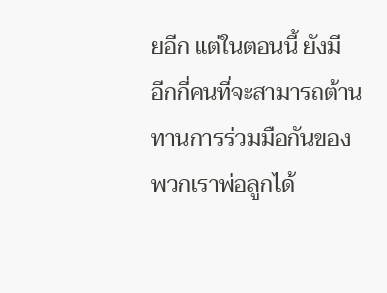ยอีก แต่ในตอนนี้ ยังมี
อีกกี่คนที่จะสามารถต้านทานการร่วมมือกันของ
พวกเราพ่อลูกได้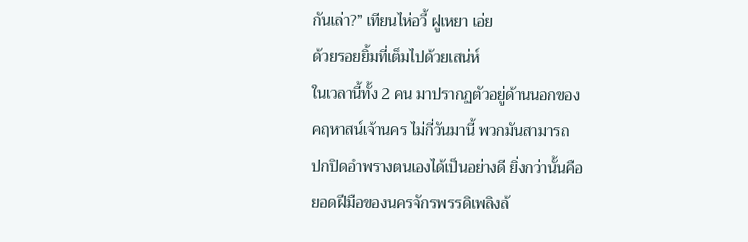กันเล่า?” เทียนไห่อวี้ ฝูเหยา เอ่ย
ด้วยรอยยิ้มที่เต็มไปด้วยเสน่ห์
ในเวลานี้ทั้ง 2 คน มาปรากฏตัวอยู่ด้านนอกของ
คฤหาสน์เจ้านคร ไม่กี่วันมานี้ พวกมันสามารถ
ปกปิดอำพรางตนเองได้เป็นอย่างดี ยิ่งกว่านั้นคือ
ยอดฝีมือของนครจักรพรรดิเพลิงล้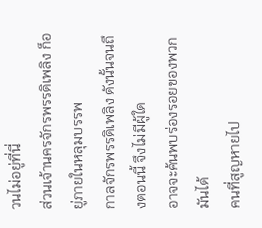วนไม่อยู่ที่นี่
ส่วนเจ้านครจักรพรรดิเพลิง ก็อยู่ภายในหลุมบรรพ
กาลจักรพรรดิเพลิง ดังนั้นจนถึงตอนนี้ จึงไม่มีผู้ใด
อาจจะค้นพบร่องรอยของพวกมันได้
คนที่สูญหายไป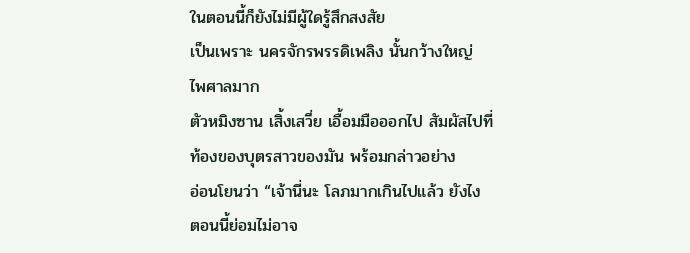ในตอนนี้ก็ยังไม่มีผู้ใดรู้สึกสงสัย
เป็นเพราะ นครจักรพรรดิเพลิง นั้นกว้างใหญ่
ไพศาลมาก
ตัวหมิงซาน เสิ้งเสวี่ย เอื้อมมือออกไป สัมผัสไปที่
ท้องของบุตรสาวของมัน พร้อมกล่าวอย่าง
อ่อนโยนว่า “เจ้านี่นะ โลภมากเกินไปแล้ว ยังไง
ตอนนี้ย่อมไม่อาจ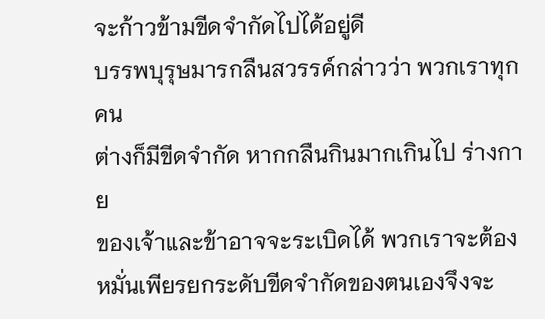จะก้าวข้ามขีดจำกัดไปได้อยู่ดี
บรรพบุรุษมารกลืนสวรรค์กล่าวว่า พวกเราทุกคน
ต่างก็มีขีดจำกัด หากกลืนกินมากเกินไป ร่างกาย
ของเจ้าและข้าอาจจะระเบิดได้ พวกเราจะต้อง
หมั่นเพียรยกระดับขีดจำกัดของตนเองจึงจะ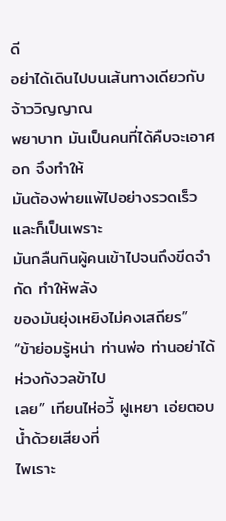ดี
อย่าได้เดินไปบนเส้นทางเดียวกับ จ้าววิญญาณ
พยาบาท มันเป็นคนที่ได้คืบจะเอาศอก จึงทำให้
มันต้องพ่ายแพ้ไปอย่างรวดเร็ว และก็เป็นเพราะ
มันกลืนกินผู้คนเข้าไปจนถึงขีดจำกัด ทำให้พลัง
ของมันยุ่งเหยิงไม่คงเสถียร”
“ข้าย่อมรู้หน่า ท่านพ่อ ท่านอย่าได้ห่วงกังวลข้าไป
เลย” เทียนไห่อวี้ ฝูเหยา เอ่ยตอบน้ำด้วยเสียงที่
ไพเราะ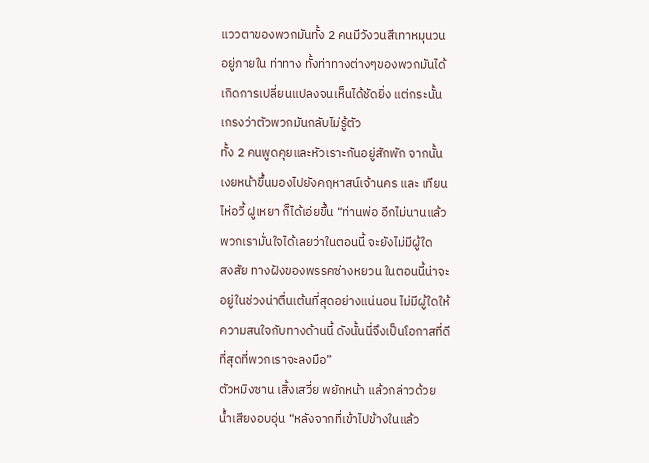แววตาของพวกมันทั้ง 2 คนมีวังวนสีเทาหมุนวน
อยู่ภายใน ท่าทาง ทั้งท่าทางต่างๆของพวกมันได้
เกิดการเปลี่ยนแปลงจนเห็นได้ชัดยิ่ง แต่กระนั้น
เกรงว่าตัวพวกมันกลับไม่รู้ตัว
ทั้ง 2 คนพูดคุยและหัวเราะกันอยู่สักพัก จากนั้น
เงยหน้าขึ้นมองไปยังคฤหาสน์เจ้านคร และ เทียน
ไห่อวี้ ฝูเหยา ก็ได้เอ่ยขึ้น “ท่านพ่อ อีกไม่นานแล้ว
พวกเรามั่นใจได้เลยว่าในตอนนี้ จะยังไม่มีผู้ใด
สงสัย ทางฝังของพรรคซ่างหยวน ในตอนนี้น่าจะ
อยู่ในช่วงน่าตื่นเต้นที่สุดอย่างแน่นอน ไม่มีผู้ใดให้
ความสนใจกับทางด้านนี้ ดังนั้นนี่จึงเป็นโอกาสที่ดี
ที่สุดที่พวกเราจะลงมือ”
ตัวหมิงซาน เสิ้งเสวี่ย พยักหน้า แล้วกล่าวด้วย
น้ำเสียงอบอุ่น “หลังจากที่เข้าไปข้างในแล้ว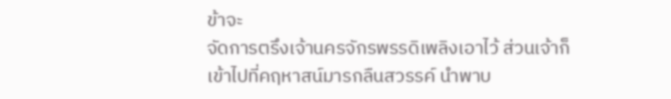ข้าจะ
จัดการตรึงเจ้านครจักรพรรดิเพลิงเอาไว้ ส่วนเจ้าก็
เข้าไปที่คฤหาสน์มารกลืนสวรรค์ นำพาบ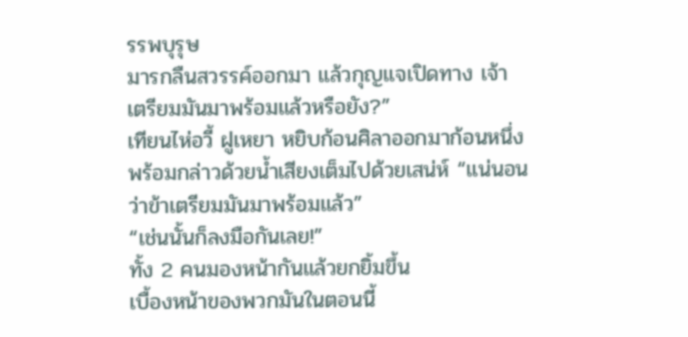รรพบุรุษ
มารกลืนสวรรค์ออกมา แล้วกุญแจเปิดทาง เจ้า
เตรียมมันมาพร้อมแล้วหรือยัง?”
เทียนไห่อวี้ ฝูเหยา หยิบก้อนศิลาออกมาก้อนหนึ่ง
พร้อมกล่าวด้วยน้ำเสียงเต็มไปด้วยเสน่ห์ “แน่นอน
ว่าข้าเตรียมมันมาพร้อมแล้ว”
“เช่นนั้นก็ลงมือกันเลย!”
ทั้ง 2 คนมองหน้ากันแล้วยกยิ้มขึ้น
เบื้องหน้าของพวกมันในตอนนี้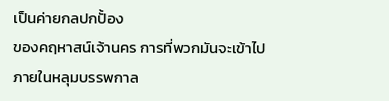เป็นค่ายกลปกปั้อง
ของคฤหาสน์เจ้านคร การที่พวกมันจะเข้าไป
ภายในหลุมบรรพกาล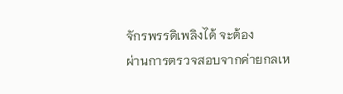จักรพรรดิเพลิงได้ จะต้อง
ผ่านการตรวจสอบจากค่ายกลเห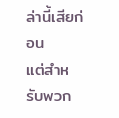ล่านี้เสียก่อน
แต่สำหรับพวก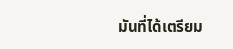มันที่ได้เตรียม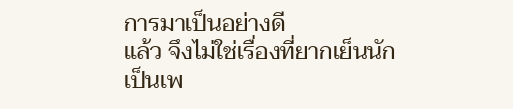การมาเป็นอย่างดี
แล้ว จึงไม่ใช่เรื่องที่ยากเย็นนัก
เป็นเพ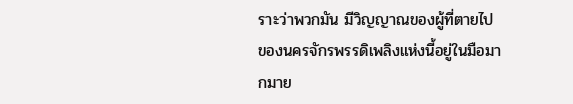ราะว่าพวกมัน มีวิญญาณของผู้ที่ตายไป
ของนครจักรพรรดิเพลิงแห่งนี้อยู่ในมือมากมาย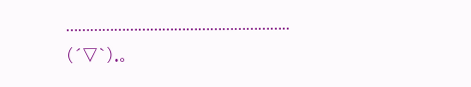………………………………………………..
(´▽`).。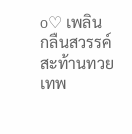o♡ เพลิน
กลืนสวรรค์สะท้านทวยเทพ